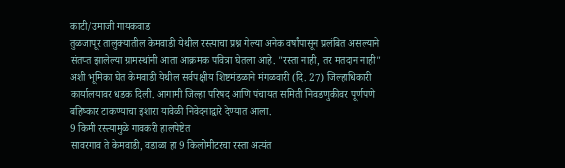काटी/उमाजी गायकवाड
तुळजापूर तालुक्यातील केमवाडी येथील रस्त्याचा प्रश्न गेल्या अनेक वर्षांपासून प्रलंबित असल्याने संतप्त झालेल्या ग्रामस्थांनी आता आक्रमक पवित्रा घेतला आहे. "रस्ता नाही, तर मतदान नाही" अशी भूमिका घेत केमवाडी येथील सर्वपक्षीय शिष्टमंडळाने मंगळवारी (दि. 27) जिल्हाधिकारी कार्यालयावर धडक दिली. आगामी जिल्हा परिषद आणि पंचायत समिती निवडणुकीवर पूर्णपणे बहिष्कार टाकण्याचा इशारा यावेळी निवेदनाद्वारे देण्यात आला.
9 किमी रस्त्यामुळे गावकरी हालपेष्टेत
सावरगाव ते केमवाडी, वडाळा हा 9 किलोमीटरचा रस्ता अत्यंत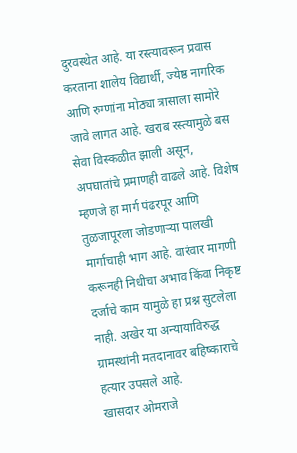दुरवस्थेत आहे. या रस्त्यावरून प्रवास करताना शालेय विद्यार्थी, ज्येष्ठ नागरिक आणि रुग्णांना मोठ्या त्रासाला सामोरे जावे लागत आहे. खराब रस्त्यामुळे बस सेवा विस्कळीत झाली असून, अपघातांचे प्रमाणही वाढले आहे. विशेष म्हणजे हा मार्ग पंढरपूर आणि तुळजापूरला जोडणाऱ्या पालखी मार्गाचाही भाग आहे. वारंवार मागणी करूनही निधीचा अभाव किंवा निकृष्ट दर्जाचे काम यामुळे हा प्रश्न सुटलेला नाही. अखेर या अन्यायाविरुद्ध ग्रामस्थांनी मतदानावर बहिष्काराचे हत्यार उपसले आहे.
खासदार ओमराजे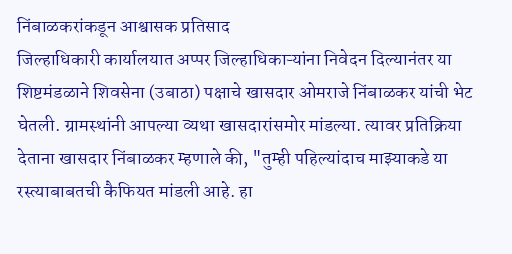निंबाळकरांकडून आश्वासक प्रतिसाद
जिल्हाधिकारी कार्यालयात अप्पर जिल्हाधिकाऱ्यांना निवेदन दिल्यानंतर या शिष्टमंडळाने शिवसेना (उबाठा) पक्षाचे खासदार ओमराजे निंबाळकर यांची भेट घेतली. ग्रामस्थांनी आपल्या व्यथा खासदारांसमोर मांडल्या. त्यावर प्रतिक्रिया देताना खासदार निंबाळकर म्हणाले की, "तुम्ही पहिल्यांदाच माझ्याकडे या रस्त्याबाबतची कैफियत मांडली आहे. हा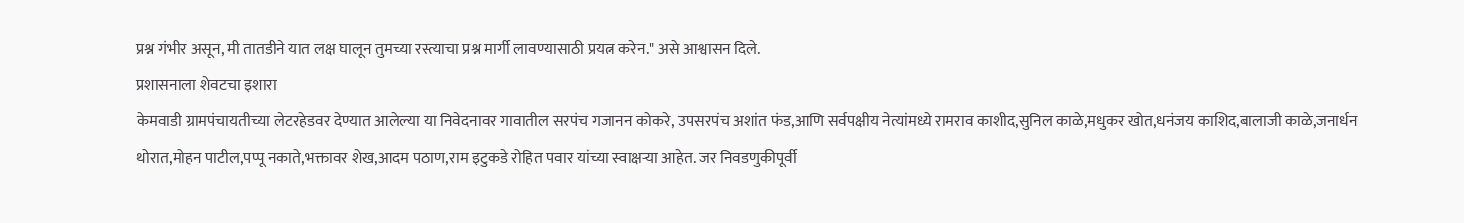प्रश्न गंभीर असून, मी तातडीने यात लक्ष घालून तुमच्या रस्त्याचा प्रश्न मार्गी लावण्यासाठी प्रयत्न करेन." असे आश्वासन दिले.
प्रशासनाला शेवटचा इशारा
केमवाडी ग्रामपंचायतीच्या लेटरहेडवर देण्यात आलेल्या या निवेदनावर गावातील सरपंच गजानन कोकरे, उपसरपंच अशांत फंड,आणि सर्वपक्षीय नेत्यांमध्ये रामराव काशीद,सुनिल काळे,मधुकर खोत,धनंजय काशिद,बालाजी काळे,जनार्धन थोरात,मोहन पाटील,पप्पू नकाते,भक्तावर शेख,आदम पठाण,राम इटुकडे रोहित पवार यांच्या स्वाक्षऱ्या आहेत. जर निवडणुकीपूर्वी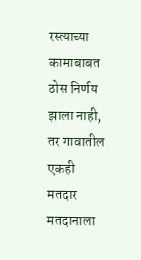रस्त्याच्या कामाबाबत ठोस निर्णय झाला नाही, तर गावातील एकही मतदार मतदानाला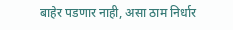बाहेर पडणार नाही, असा ठाम निर्धार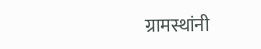ग्रामस्थांनी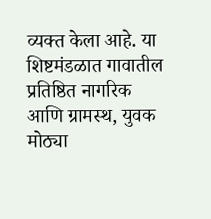व्यक्त केला आहे. या शिष्टमंडळात गावातील प्रतिष्ठित नागरिक आणि ग्रामस्थ, युवक मोठ्या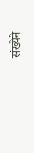संख्येने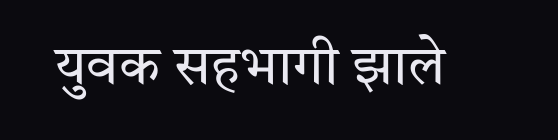युवक सहभागी झाले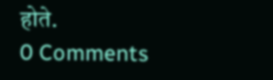होते.
0 Comments